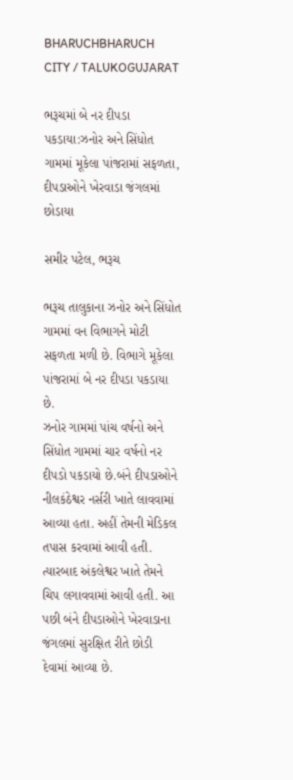BHARUCHBHARUCH CITY / TALUKOGUJARAT

ભરૂચમાં બે નર દીપડા પકડાયા:ઝનોર અને સિંધોત ગામમાં મૂકેલા પાંજરામાં સફળતા, દીપડાઓને ખેરવાડા જંગલમાં છોડાયા

સમીર પટેલ, ભરૂચ

ભરૂચ તાલુકાના ઝનોર અને સિંધોત ગામમાં વન વિભાગને મોટી સફળતા મળી છે. વિભાગે મૂકેલા પાંજરામાં બે નર દીપડા પકડાયા છે.
ઝનોર ગામમાં પાંચ વર્ષનો અને સિંધોત ગામમાં ચાર વર્ષનો નર દીપડો પકડાયો છે.બંને દીપડાઓને નીલકંઠેશ્વર નર્સરી ખાતે લાવવામાં આવ્યા હતા. અહીં તેમની મેડિકલ તપાસ કરવામાં આવી હતી. ત્યારબાદ અંકલેશ્વર ખાતે તેમને ચિપ લગાવવામાં આવી હતી. આ પછી બંને દીપડાઓને ખેરવાડાના જંગલમાં સુરક્ષિત રીતે છોડી દેવામાં આવ્યા છે.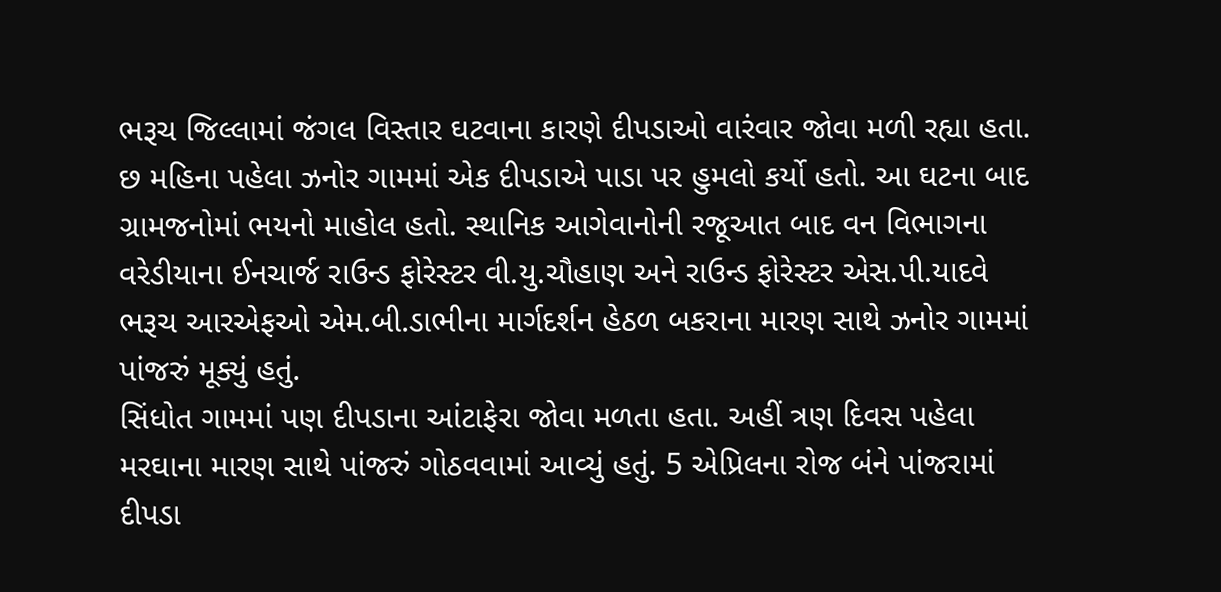ભરૂચ જિલ્લામાં જંગલ વિસ્તાર ઘટવાના કારણે દીપડાઓ વારંવાર જોવા મળી રહ્યા હતા. છ મહિના પહેલા ઝનોર ગામમાં એક દીપડાએ પાડા પર હુમલો કર્યો હતો. આ ઘટના બાદ ગ્રામજનોમાં ભયનો માહોલ હતો. સ્થાનિક આગેવાનોની રજૂઆત બાદ વન વિભાગના વરેડીયાના ઈનચાર્જ રાઉન્ડ ફોરેસ્ટર વી.યુ.ચૌહાણ અને રાઉન્ડ ફોરેસ્ટર એસ.પી.યાદવે ભરૂચ આરએફઓ એમ.બી.ડાભીના માર્ગદર્શન હેઠળ બકરાના મારણ સાથે ઝનોર ગામમાં પાંજરું મૂક્યું હતું.
સિંધોત ગામમાં પણ દીપડાના આંટાફેરા જોવા મળતા હતા. અહીં ત્રણ દિવસ પહેલા મરઘાના મારણ સાથે પાંજરું ગોઠવવામાં આવ્યું હતું. 5 એપ્રિલના રોજ બંને પાંજરામાં દીપડા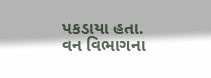પકડાયા હતા. વન વિભાગના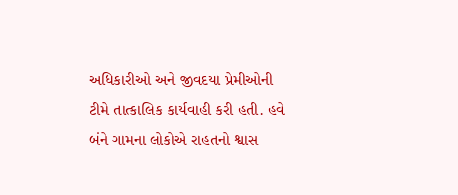અધિકારીઓ અને જીવદયા પ્રેમીઓની ટીમે તાત્કાલિક કાર્યવાહી કરી હતી. હવે બંને ગામના લોકોએ રાહતનો શ્વાસ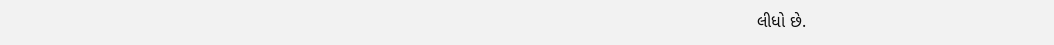લીધો છે.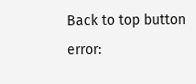Back to top button
error: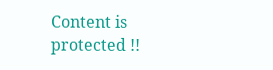Content is protected !!